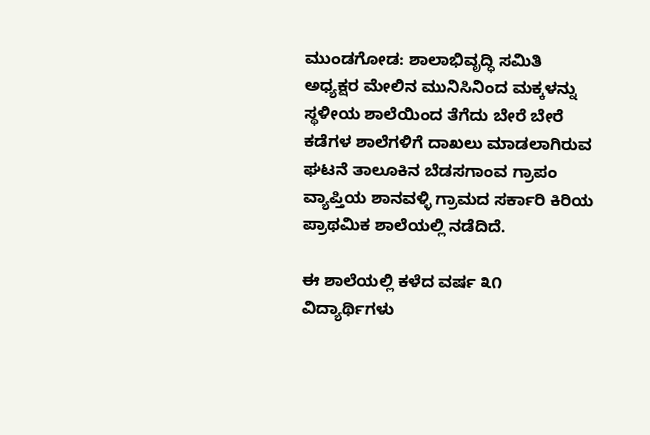ಮುಂಡಗೋಡ: ಶಾಲಾಭಿವೃದ್ಧಿ ಸಮಿತಿ ಅಧ್ಯಕ್ಷರ ಮೇಲಿನ ಮುನಿಸಿನಿಂದ ಮಕ್ಕಳನ್ನು ಸ್ಥಳೀಯ ಶಾಲೆಯಿಂದ ತೆಗೆದು ಬೇರೆ ಬೇರೆ ಕಡೆಗಳ ಶಾಲೆಗಳಿಗೆ ದಾಖಲು ಮಾಡಲಾಗಿರುವ ಘಟನೆ ತಾಲೂಕಿನ ಬೆಡಸಗಾಂವ ಗ್ರಾಪಂ ವ್ಯಾಪ್ತಿಯ ಶಾನವಳ್ಳಿ ಗ್ರಾಮದ ಸರ್ಕಾರಿ ಕಿರಿಯ ಪ್ರಾಥಮಿಕ ಶಾಲೆಯಲ್ಲಿ ನಡೆದಿದೆ.

ಈ ಶಾಲೆಯಲ್ಲಿ ಕಳೆದ ವರ್ಷ ೩೧ ವಿದ್ಯಾರ್ಥಿಗಳು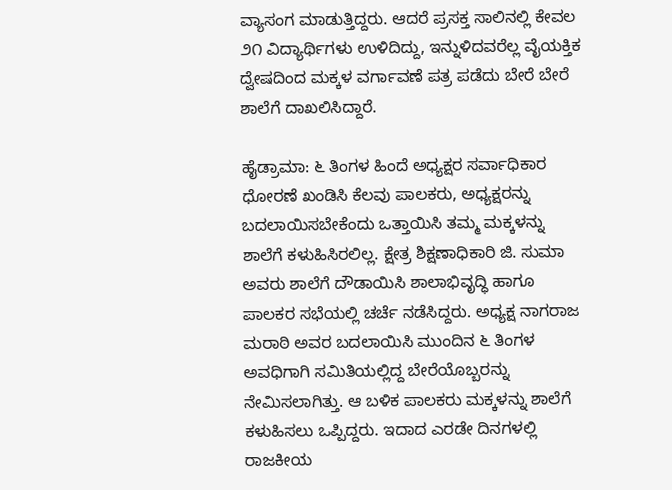ವ್ಯಾಸಂಗ ಮಾಡುತ್ತಿದ್ದರು. ಆದರೆ ಪ್ರಸಕ್ತ ಸಾಲಿನಲ್ಲಿ ಕೇವಲ ೨೧ ವಿದ್ಯಾರ್ಥಿಗಳು ಉಳಿದಿದ್ದು, ಇನ್ನುಳಿದವರೆಲ್ಲ ವೈಯಕ್ತಿಕ ದ್ವೇಷದಿಂದ ಮಕ್ಕಳ ವರ್ಗಾವಣೆ ಪತ್ರ ಪಡೆದು ಬೇರೆ ಬೇರೆ ಶಾಲೆಗೆ ದಾಖಲಿಸಿದ್ದಾರೆ.

ಹೈಡ್ರಾಮಾ: ೬ ತಿಂಗಳ ಹಿಂದೆ ಅಧ್ಯಕ್ಷರ ಸರ್ವಾಧಿಕಾರ ಧೋರಣೆ ಖಂಡಿಸಿ ಕೆಲವು ಪಾಲಕರು, ಅಧ್ಯಕ್ಷರನ್ನು ಬದಲಾಯಿಸಬೇಕೆಂದು ಒತ್ತಾಯಿಸಿ ತಮ್ಮ ಮಕ್ಕಳನ್ನು ಶಾಲೆಗೆ ಕಳುಹಿಸಿರಲಿಲ್ಲ. ಕ್ಷೇತ್ರ ಶಿಕ್ಷಣಾಧಿಕಾರಿ ಜಿ. ಸುಮಾ ಅವರು ಶಾಲೆಗೆ ದೌಡಾಯಿಸಿ ಶಾಲಾಭಿವೃದ್ಧಿ ಹಾಗೂ ಪಾಲಕರ ಸಭೆಯಲ್ಲಿ ಚರ್ಚೆ ನಡೆಸಿದ್ದರು. ಅಧ್ಯಕ್ಷ ನಾಗರಾಜ ಮರಾಠಿ ಅವರ ಬದಲಾಯಿಸಿ ಮುಂದಿನ ೬ ತಿಂಗಳ ಅವಧಿಗಾಗಿ ಸಮಿತಿಯಲ್ಲಿದ್ದ ಬೇರೆಯೊಬ್ಬರನ್ನು ನೇಮಿಸಲಾಗಿತ್ತು. ಆ ಬಳಿಕ ಪಾಲಕರು ಮಕ್ಕಳನ್ನು ಶಾಲೆಗೆ ಕಳುಹಿಸಲು ಒಪ್ಪಿದ್ದರು. ಇದಾದ ಎರಡೇ ದಿನಗಳಲ್ಲಿ ರಾಜಕೀಯ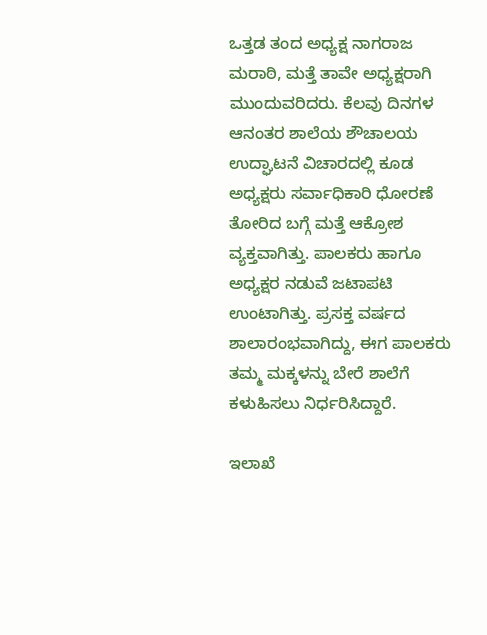ಒತ್ತಡ ತಂದ ಅಧ್ಯಕ್ಷ ನಾಗರಾಜ ಮರಾಠಿ, ಮತ್ತೆ ತಾವೇ ಅಧ್ಯಕ್ಷರಾಗಿ ಮುಂದುವರಿದರು. ಕೆಲವು ದಿನಗಳ ಆನಂತರ ಶಾಲೆಯ ಶೌಚಾಲಯ ಉದ್ಘಾಟನೆ ವಿಚಾರದಲ್ಲಿ ಕೂಡ ಅಧ್ಯಕ್ಷರು ಸರ್ವಾಧಿಕಾರಿ ಧೋರಣೆ ತೋರಿದ ಬಗ್ಗೆ ಮತ್ತೆ ಆಕ್ರೋಶ ವ್ಯಕ್ತವಾಗಿತ್ತು. ಪಾಲಕರು ಹಾಗೂ ಅಧ್ಯಕ್ಷರ ನಡುವೆ ಜಟಾಪಟಿ ಉಂಟಾಗಿತ್ತು. ಪ್ರಸಕ್ತ ವರ್ಷದ ಶಾಲಾರಂಭವಾಗಿದ್ದು, ಈಗ ಪಾಲಕರು ತಮ್ಮ ಮಕ್ಕಳನ್ನು ಬೇರೆ ಶಾಲೆಗೆ ಕಳುಹಿಸಲು ನಿರ್ಧರಿಸಿದ್ದಾರೆ.

ಇಲಾಖೆ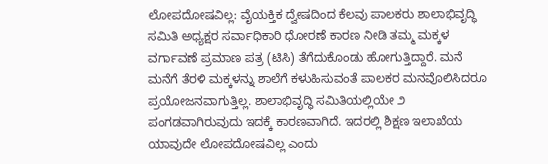ಲೋಪದೋಷವಿಲ್ಲ: ವೈಯಕ್ತಿಕ ದ್ವೇಷದಿಂದ ಕೆಲವು ಪಾಲಕರು ಶಾಲಾಭಿವೃದ್ಧಿ ಸಮಿತಿ ಅಧ್ಯಕ್ಷರ ಸರ್ವಾಧಿಕಾರಿ ಧೋರಣೆ ಕಾರಣ ನೀಡಿ ತಮ್ಮ ಮಕ್ಕಳ ವರ್ಗಾವಣೆ ಪ್ರಮಾಣ ಪತ್ರ (ಟಿಸಿ) ತೆಗೆದುಕೊಂಡು ಹೋಗುತ್ತಿದ್ದಾರೆ. ಮನೆ ಮನೆಗೆ ತೆರಳಿ ಮಕ್ಕಳನ್ನು ಶಾಲೆಗೆ ಕಳುಹಿಸುವಂತೆ ಪಾಲಕರ ಮನವೊಲಿಸಿದರೂ ಪ್ರಯೋಜನವಾಗುತ್ತಿಲ್ಲ. ಶಾಲಾಭಿವೃದ್ಧಿ ಸಮಿತಿಯಲ್ಲಿಯೇ ೨ ಪಂಗಡವಾಗಿರುವುದು ಇದಕ್ಕೆ ಕಾರಣವಾಗಿದೆ. ಇದರಲ್ಲಿ ಶಿಕ್ಷಣ ಇಲಾಖೆಯ ಯಾವುದೇ ಲೋಪದೋಷವಿಲ್ಲ ಎಂದು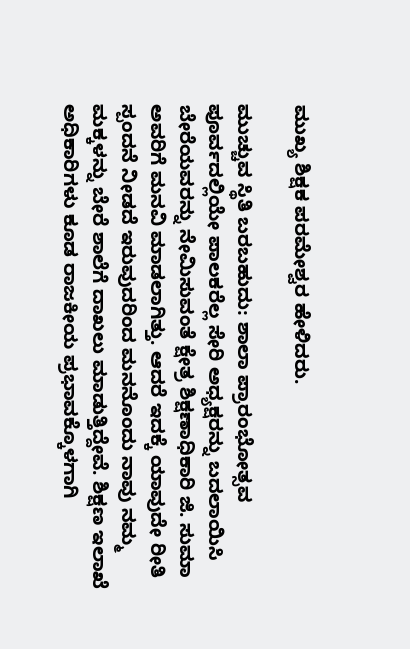ಮುಖ್ಯ ಶಿಕ್ಷಕ ಪರಮೇಶ್ವರ ಹೇಳಿದರು.

ಮುಚ್ಚುವ ಸ್ಥಿತಿ ಬರಬಹುದು: ಶಾಲಾ ಪ್ರಾರಂಭೋತ್ಸವ ಪೂರ್ವದಲ್ಲಿಯೇ ಪಾಲಕರೆಲ್ಲ ಸೇರಿ ಅಧ್ಯಕ್ಷರನ್ನು ಬದಲಾಯಿಸಿ ಬೇರೆಯವರನ್ನು ನೇಮಿಸುವಂತೆ ಕ್ಷೇತ್ರ ಶಿಕ್ಷಣಾಧಿಕಾರಿ ಜಿ. ಸುಮಾ ಅವರಿಗೆ ಮನವಿ ಮಾಡಲಾಗಿತ್ತು. ಆದರೆ ಇದಕ್ಕೆ ಯಾವುದೇ ರೀತಿ ಸ್ಪಂದನೆ ನೀಡದೆ ಇರುವುದರಿಂದ ಮನನೊಂದು ನಾವು ನಮ್ಮ ಮಕ್ಕಳನ್ನು ಬೇರೆ ಶಾಲೆಗೆ ದಾಖಲು ಮಾಡುತ್ತಿದ್ದೇವೆ. ಶಿಕ್ಷಣ ಇಲಾಖೆ ಅಧಿಕಾರಿಗಳು ಕೂಡ ರಾಜಕೀಯ ಪ್ರಭಾವಕ್ಕೊಳಗಾಗಿ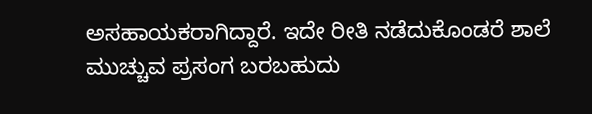ಅಸಹಾಯಕರಾಗಿದ್ದಾರೆ. ಇದೇ ರೀತಿ ನಡೆದುಕೊಂಡರೆ ಶಾಲೆ ಮುಚ್ಚುವ ಪ್ರಸಂಗ ಬರಬಹುದು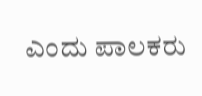ಎಂದು ಪಾಲಕರು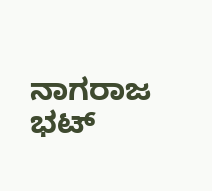ನಾಗರಾಜ ಭಟ್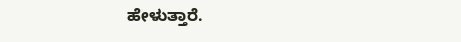ಹೇಳುತ್ತಾರೆ.